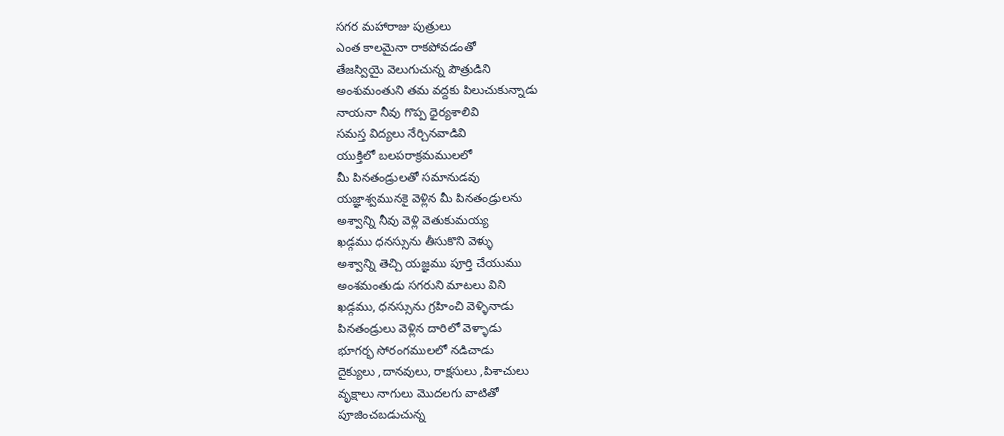సగర మహారాజు పుత్రులు
ఎంత కాలమైనా రాకపోవడంతో
తేజస్వియై వెలుగుచున్న పౌత్రుడిని
అంశుమంతుని తమ వద్దకు పిలుచుకున్నాడు
నాయనా నీవు గొప్ప ధైర్యశాలివి
సమస్త విద్యలు నేర్చినవాడివి
యుక్తిలో బలపరాక్రమములలో
మీ పినతండ్రులతో సమానుడవు
యజ్ఞాశ్వమునకై వెళ్లిన మీ పినతండ్రులను
అశ్వాన్ని నీవు వెళ్లి వెతుకుమయ్య
ఖడ్గము ధనస్సును తీసుకొని వెళ్ళు
అశ్వాన్ని తెచ్చి యజ్ఞము పూర్తి చేయుము
అంశమంతుడు సగరుని మాటలు విని
ఖడ్గము, ధనస్సును గ్రహించి వెళ్ళినాడు
పినతండ్రులు వెళ్లిన దారిలో వెళ్ళాడు
భూగర్భ సోరంగములలో నడిచాడు
దైక్యులు ,దానవులు, రాక్షసులు ,పిశాచులు
వృక్షాలు నాగులు మొదలగు వాటితో
పూజించబడుచున్న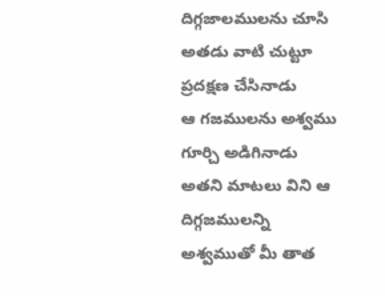దిగ్గజాలములను చూసి
అతడు వాటి చుట్టూ ప్రదక్షణ చేసినాడు
ఆ గజములను అశ్వము గూర్చి అడిగినాడు
అతని మాటలు విని ఆ దిగ్గజములన్ని
అశ్వముతో మీ తాత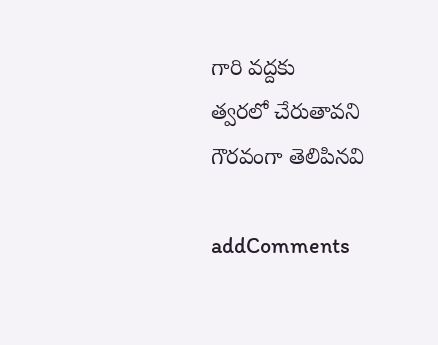గారి వద్దకు
త్వరలో చేరుతావని గౌరవంగా తెలిపినవి

addComments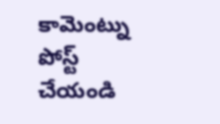కామెంట్ను పోస్ట్ చేయండి